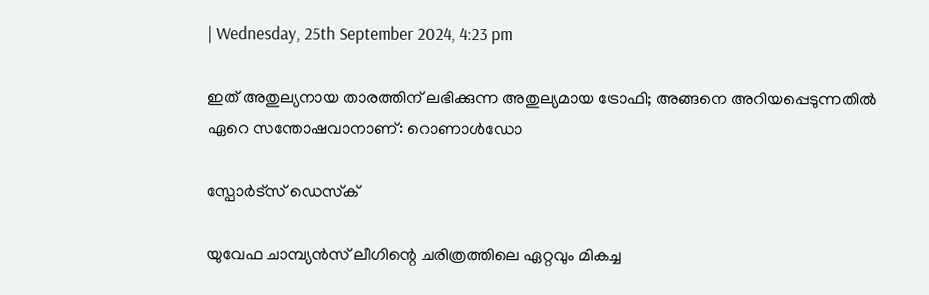| Wednesday, 25th September 2024, 4:23 pm

ഇത് അതുല്യനായ താരത്തിന് ലഭിക്കുന്ന അതുല്യമായ ട്രോഫി; അങ്ങനെ അറിയപ്പെടുന്നതില്‍ ഏറെ സന്തോഷവാനാണ്: റൊണാള്‍ഡോ

സ്പോര്‍ട്സ് ഡെസ്‌ക്

യുവേഫ ചാമ്പ്യന്‍സ് ലീഗിന്റെ ചരിത്രത്തിലെ ഏറ്റവും മികച്ച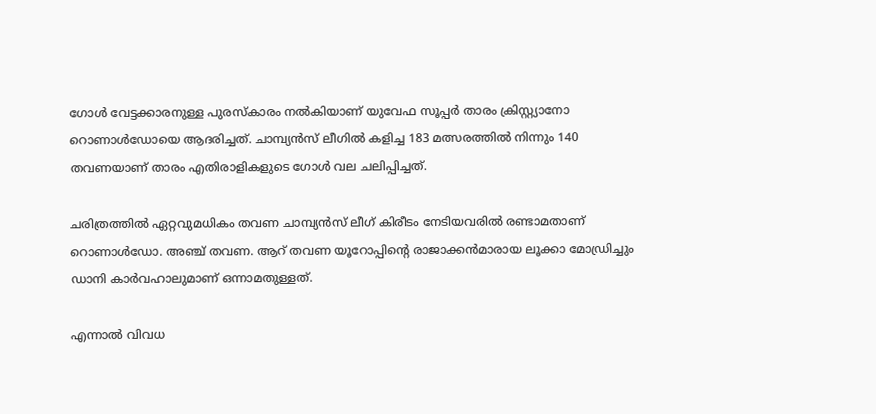ഗോള്‍ വേട്ടക്കാരനുള്ള പുരസ്‌കാരം നല്‍കിയാണ് യുവേഫ സൂപ്പര്‍ താരം ക്രിസ്റ്റ്യാനോ റൊണാള്‍ഡോയെ ആദരിച്ചത്. ചാമ്പ്യന്‍സ് ലീഗില്‍ കളിച്ച 183 മത്സരത്തില്‍ നിന്നും 140 തവണയാണ് താരം എതിരാളികളുടെ ഗോള്‍ വല ചലിപ്പിച്ചത്.

ചരിത്രത്തില്‍ ഏറ്റവുമധികം തവണ ചാമ്പ്യന്‍സ് ലീഗ് കിരീടം നേടിയവരില്‍ രണ്ടാമതാണ് റൊണാള്‍ഡോ. അഞ്ച് തവണ. ആറ് തവണ യൂറോപ്പിന്റെ രാജാക്കന്‍മാരായ ലൂക്കാ മോഡ്രിച്ചും ഡാനി കാര്‍വഹാലുമാണ് ഒന്നാമതുള്ളത്.

എന്നാല്‍ വിവധ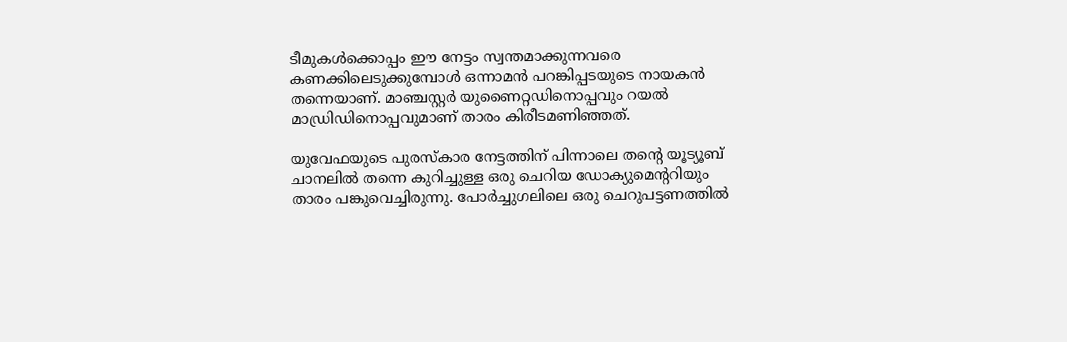ടീമുകള്‍ക്കൊപ്പം ഈ നേട്ടം സ്വന്തമാക്കുന്നവരെ കണക്കിലെടുക്കുമ്പോള്‍ ഒന്നാമന്‍ പറങ്കിപ്പടയുടെ നായകന്‍ തന്നെയാണ്. മാഞ്ചസ്റ്റര്‍ യുണൈറ്റഡിനൊപ്പവും റയല്‍ മാഡ്രിഡിനൊപ്പവുമാണ് താരം കിരീടമണിഞ്ഞത്.

യുവേഫയുടെ പുരസ്‌കാര നേട്ടത്തിന് പിന്നാലെ തന്റെ യൂട്യൂബ് ചാനലില്‍ തന്നെ കുറിച്ചുള്ള ഒരു ചെറിയ ഡോക്യുമെന്ററിയും താരം പങ്കുവെച്ചിരുന്നു. പോര്‍ച്ചുഗലിലെ ഒരു ചെറുപട്ടണത്തില്‍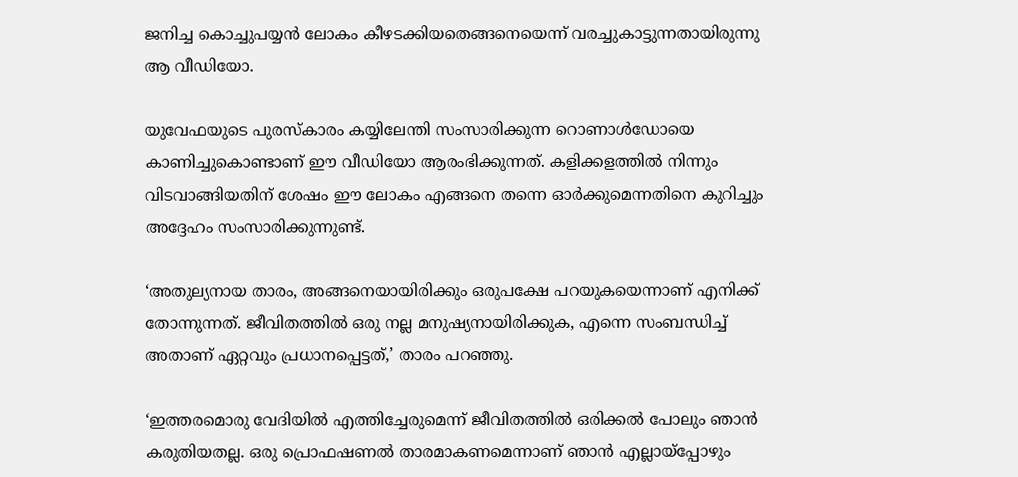ജനിച്ച കൊച്ചുപയ്യന്‍ ലോകം കീഴടക്കിയതെങ്ങനെയെന്ന് വരച്ചുകാട്ടുന്നതായിരുന്നു ആ വീഡിയോ.

യുവേഫയുടെ പുരസ്‌കാരം കയ്യിലേന്തി സംസാരിക്കുന്ന റൊണാള്‍ഡോയെ കാണിച്ചുകൊണ്ടാണ് ഈ വീഡിയോ ആരംഭിക്കുന്നത്. കളിക്കളത്തില്‍ നിന്നും വിടവാങ്ങിയതിന് ശേഷം ഈ ലോകം എങ്ങനെ തന്നെ ഓര്‍ക്കുമെന്നതിനെ കുറിച്ചും അദ്ദേഹം സംസാരിക്കുന്നുണ്ട്.

‘അതുല്യനായ താരം, അങ്ങനെയായിരിക്കും ഒരുപക്ഷേ പറയുകയെന്നാണ് എനിക്ക് തോന്നുന്നത്. ജീവിതത്തില്‍ ഒരു നല്ല മനുഷ്യനായിരിക്കുക, എന്നെ സംബന്ധിച്ച് അതാണ് ഏറ്റവും പ്രധാനപ്പെട്ടത്,’ താരം പറഞ്ഞു.

‘ഇത്തരമൊരു വേദിയില്‍ എത്തിച്ചേരുമെന്ന് ജീവിതത്തില്‍ ഒരിക്കല്‍ പോലും ഞാന്‍ കരുതിയതല്ല. ഒരു പ്രൊഫഷണല്‍ താരമാകണമെന്നാണ് ഞാന്‍ എല്ലായ്‌പ്പോഴും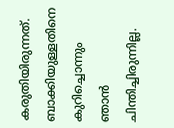കരുതിയിരുന്നത്. ബാക്കിയുള്ളതിനെ കുറിച്ചൊന്നും ഞാന്‍ ചിന്തിച്ചിരുന്നില്ല.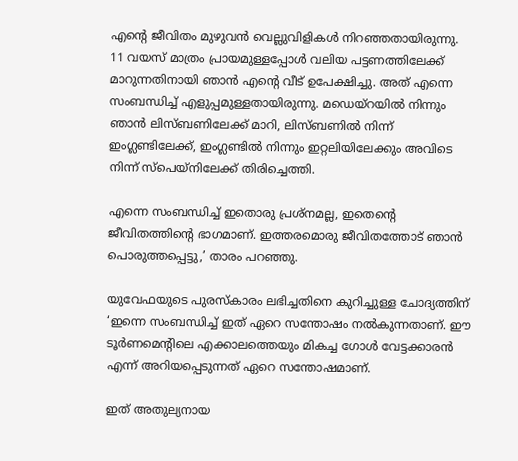എന്റെ ജീവിതം മുഴുവന്‍ വെല്ലുവിളികള്‍ നിറഞ്ഞതായിരുന്നു. 11 വയസ് മാത്രം പ്രായമുള്ളപ്പോള്‍ വലിയ പട്ടണത്തിലേക്ക് മാറുന്നതിനായി ഞാന്‍ എന്റെ വീട് ഉപേക്ഷിച്ചു. അത് എന്നെ സംബന്ധിച്ച് എളുപ്പമുള്ളതായിരുന്നു. മഡെയ്‌റയില്‍ നിന്നും ഞാന്‍ ലിസ്ബണിലേക്ക് മാറി, ലിസ്ബണില്‍ നിന്ന് ഇംഗ്ലണ്ടിലേക്ക്, ഇംഗ്ലണ്ടില്‍ നിന്നും ഇറ്റലിയിലേക്കും അവിടെ നിന്ന് സ്‌പെയ്‌നിലേക്ക് തിരിച്ചെത്തി.

എന്നെ സംബന്ധിച്ച് ഇതൊരു പ്രശ്‌നമല്ല, ഇതെന്റെ ജീവിതത്തിന്റെ ഭാഗമാണ്. ഇത്തരമൊരു ജീവിതത്തോട് ഞാന്‍ പൊരുത്തപ്പെട്ടു,’ താരം പറഞ്ഞു.

യുവേഫയുടെ പുരസ്‌കാരം ലഭിച്ചതിനെ കുറിച്ചുള്ള ചോദ്യത്തിന് ‘ഇന്നെ സംബന്ധിച്ച് ഇത് ഏറെ സന്തോഷം നല്‍കുന്നതാണ്. ഈ ടൂര്‍ണമെന്റിലെ എക്കാലത്തെയും മികച്ച ഗോള്‍ വേട്ടക്കാരന്‍ എന്ന് അറിയപ്പെടുന്നത് ഏറെ സന്തോഷമാണ്.

ഇത് അതുല്യനായ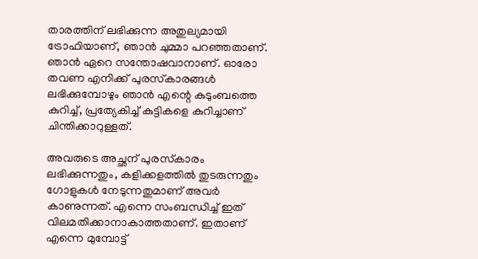താരത്തിന് ലഭിക്കുന്ന അതുല്യമായി ട്രോഫിയാണ്, ഞാന്‍ ചുമ്മാ പറഞ്ഞതാണ്. ഞാന്‍ ഏറെ സന്തോഷവാനാണ്. ഓരോ തവണ എനിക്ക് പുരസ്‌കാരങ്ങള്‍ ലഭിക്കുമ്പോഴും ഞാന്‍ എന്റെ കുടുംബത്തെ കുറിച്ച്, പ്രത്യേകിച്ച് കുട്ടികളെ കുറിച്ചാണ് ചിന്തിക്കാറുള്ളത്.

അവരുടെ അച്ഛന് പുരസ്‌കാരം ലഭിക്കുന്നതും, കളിക്കളത്തില്‍ തുടരുന്നതും ഗോളുകള്‍ നേടുന്നതുമാണ് അവര്‍ കാണുന്നത്. എന്നെ സംബന്ധിച്ച് ഇത് വിലമതിക്കാനാകാത്തതാണ്. ഇതാണ് എന്നെ മുമ്പോട്ട്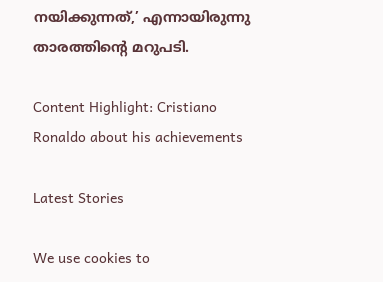നയിക്കുന്നത്,’ എന്നായിരുന്നു താരത്തിന്റെ മറുപടി.

Content Highlight: Cristiano Ronaldo about his achievements

Latest Stories

We use cookies to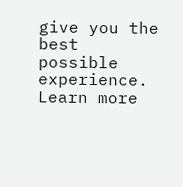give you the best possible experience. Learn more